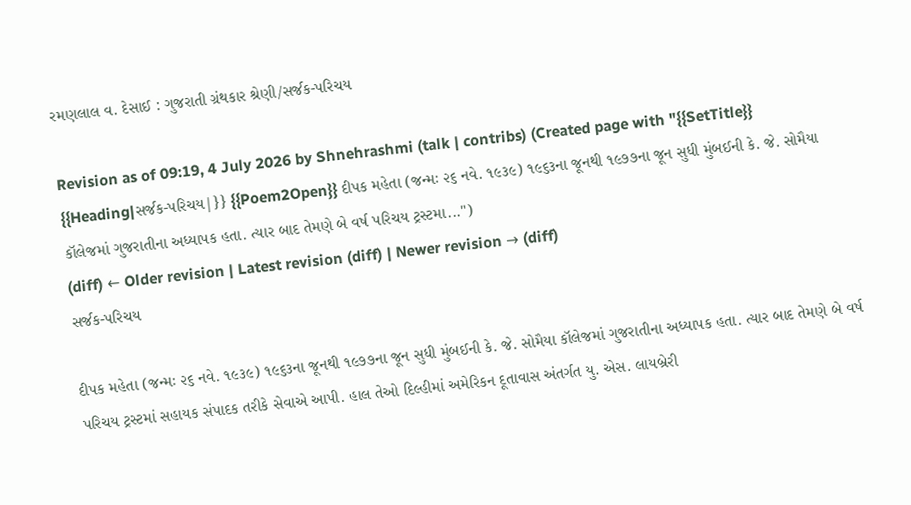રમણલાલ વ. દેસાઈ : ગુજરાતી ગ્રંથકાર શ્રેણી/સર્જક-પરિચય

Revision as of 09:19, 4 July 2026 by Shnehrashmi (talk | contribs) (Created page with "{{SetTitle}} {{Heading|સર્જક-પરિચય|}} {{Poem2Open}} દીપક મહેતા (જન્મઃ ૨૬ નવે. ૧૯૩૯) ૧૯૬૩ના જૂનથી ૧૯૭૭ના જૂન સુધી મુંબઈની કે. જે. સોમૈયા કૉલેજમાં ગુજરાતીના અધ્યાપક હતા. ત્યાર બાદ તેમણે બે વર્ષ પરિચય ટ્રસ્ટમા...")
(diff) ← Older revision | Latest revision (diff) | Newer revision → (diff)
સર્જક-પરિચય

દીપક મહેતા (જન્મઃ ૨૬ નવે. ૧૯૩૯) ૧૯૬૩ના જૂનથી ૧૯૭૭ના જૂન સુધી મુંબઈની કે. જે. સોમૈયા કૉલેજમાં ગુજરાતીના અધ્યાપક હતા. ત્યાર બાદ તેમણે બે વર્ષ પરિચય ટ્રસ્ટમાં સહાયક સંપાદક તરીકે સેવાએ આપી. હાલ તેઓ દિલ્હીમાં અમેરિકન દૂતાવાસ અંતર્ગત યુ. એસ. લાયબ્રેરી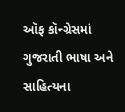ઑફ કૉન્ગ્રેસમાં ગુજરાતી ભાષા અને સાહિત્યના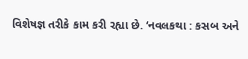વિશેષજ્ઞ તરીકે કામ કરી રહ્યા છે. ‘નવલકથા : કસબ અને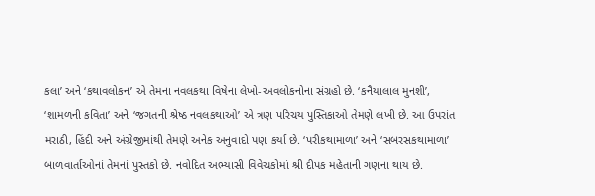કલા’ અને ‘કથાવલોકન’ એ તેમના નવલકથા વિષેના લેખો-અવલોકનોના સંગ્રહો છે. ‘કનૈયાલાલ મુનશી’, ‘શામળની કવિતા’ અને ‘જગતની શ્રેષ્ઠ નવલકથાઓ’ એ ત્રણ પરિચય પુસ્તિકાઓ તેમણે લખી છે. આ ઉપરાંત મરાઠી, હિંદી અને અંગ્રેજીમાંથી તેમણે અનેક અનુવાદો પણ કર્યા છે. ‘પરીકથામાળા’ અને ‘સબરસકથામાળા’ બાળવાર્તાઓનાં તેમનાં પુસ્તકો છે. નવોદિત અભ્યાસી વિવેચકોમાં શ્રી દીપક મહેતાની ગણના થાય છે.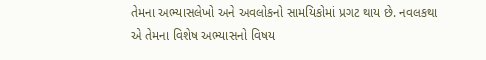તેમના અભ્યાસલેખો અને અવલોકનો સામયિકોમાં પ્રગટ થાય છે. નવલકથા એ તેમના વિશેષ અભ્યાસનો વિષય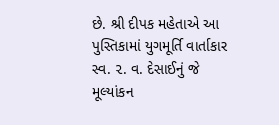છે. શ્રી દીપક મહેતાએ આ પુસ્તિકામાં યુગમૂર્તિ વાર્તાકાર સ્વ. ૨. વ. દેસાઈનું જે મૂલ્યાંકન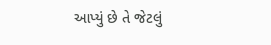આપ્યું છે તે જેટલું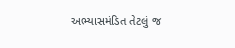અભ્યાસમંડિત તેટલું જ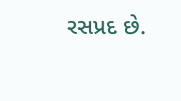રસપ્રદ છે.